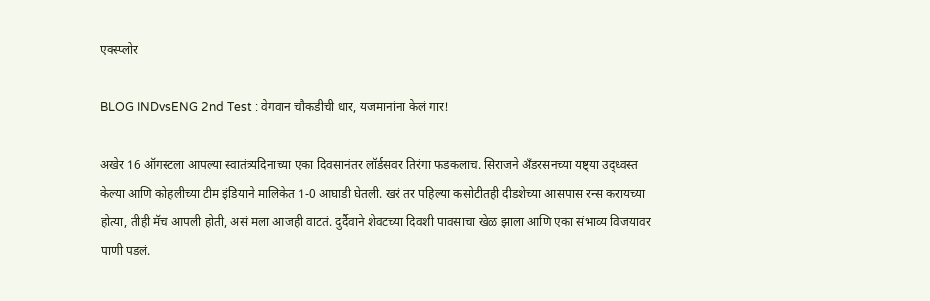एक्स्प्लोर

BLOG INDvsENG 2nd Test : वेगवान चौकडीची धार, यजमानांना केलं गार!

अखेर 16 ऑगस्टला आपल्या स्वातंत्र्यदिनाच्या एका दिवसानंतर लॉर्डसवर तिरंगा फडकलाच. सिराजने अँडरसनच्या यष्ट्या उद्ध्वस्त केल्या आणि कोहलीच्या टीम इंडियाने मालिकेत 1-0 आघाडी घेतली. खरं तर पहिल्या कसोटीतही दीडशेच्या आसपास रन्स करायच्या होत्या, तीही मॅच आपली होती, असं मला आजही वाटतं. दुर्दैवाने शेवटच्या दिवशी पावसाचा खेळ झाला आणि एका संभाव्य विजयावर पाणी पडलं.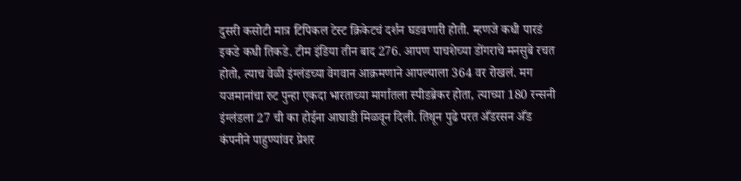दुसरी कसोटी मात्र टिपिकल टेस्ट क्रिकेटचं दर्शन घडवणारी होती. म्हणजे कधी पारडं इकडे कधी तिकडे. टीम इंडिया तीन बाद 276. आपण पाचशेच्या डोंगराचे मनसुबे रचत होतो, त्याच वेळी इंग्लंडच्या वेगवान आक्रमणाने आपल्याला 364 वर रोखलं. मग यजमानांचा रुट पुन्हा एकदा भारताच्या मार्गातला स्पीडब्रेकर होता, त्याच्या 180 रन्सनी इंग्लंडला 27 ची का होईना आघाडी मिळवून दिली. तिथून पुढे परत अँडरसन अँड कंपनीने पाहुण्यांवर प्रेशर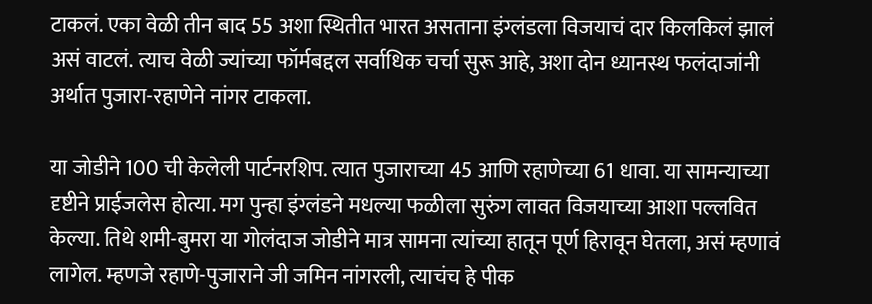टाकलं. एका वेळी तीन बाद 55 अशा स्थितीत भारत असताना इंग्लंडला विजयाचं दार किलकिलं झालं असं वाटलं. त्याच वेळी ज्यांच्या फॉर्मबद्दल सर्वाधिक चर्चा सुरू आहे, अशा दोन ध्यानस्थ फलंदाजांनी अर्थात पुजारा-रहाणेने नांगर टाकला.

या जोडीने 100 ची केलेली पार्टनरशिप. त्यात पुजाराच्या 45 आणि रहाणेच्या 61 धावा. या सामन्याच्या दृष्टीने प्राईजलेस होत्या. मग पुन्हा इंग्लंडने मधल्या फळीला सुरुंग लावत विजयाच्या आशा पल्लवित केल्या. तिथे शमी-बुमरा या गोलंदाज जोडीने मात्र सामना त्यांच्या हातून पूर्ण हिरावून घेतला, असं म्हणावं लागेल. म्हणजे रहाणे-पुजाराने जी जमिन नांगरली, त्याचंच हे पीक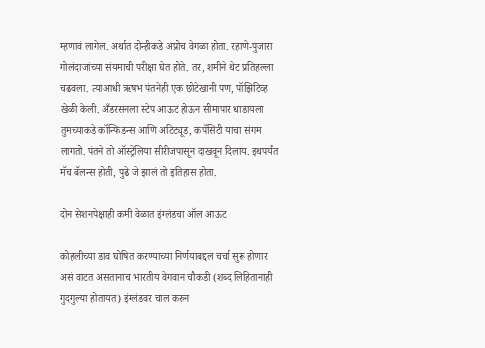म्हणावं लागेल. अर्थात दोन्हीकडे अप्रोच वेगळा होता. रहाणे-पुजारा गोलंदाजांच्या संयमाची परीक्षा घेत होते. तर, शमीने थेट प्रतिहल्ला चढवला. त्याआधी ऋषभ पंतनेही एक छोटेखानी पण, पॉझिटिव्ह खेळी केली. अँडरसनला स्टेप आऊट होऊन सीमापार धाडायला तुमच्याकडे कॉन्फिडन्स आणि अटिट्यूड, कपॅसिटी याचा संगम लागतो. पंतने तो ऑस्ट्रेलिया सीरीजपासून दाखवून दिलाय. इथपर्यंत मॅच बॅलन्स होती, पुढे जे झालं तो इतिहास होता.

दोन सेशनपेक्षाही कमी वेळात इंग्लंडचा ऑल आऊट

कोहलीच्या डाव घोषित करण्याच्या निर्णयाबद्दल चर्चा सुरू होणार असं वाटत असतानाच भारतीय वेगवान चौकडी (शब्द लिहितानाही गुदगुल्या होतायत) इंग्लंडवर चाल करुन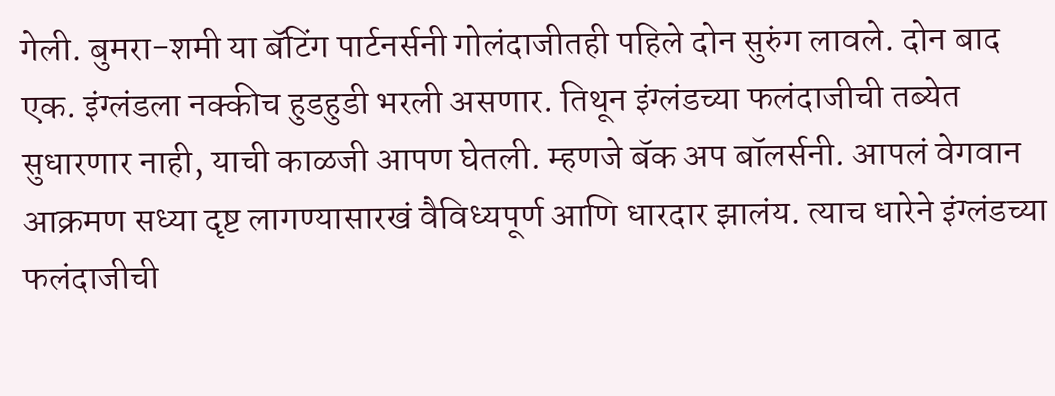गेली. बुमरा-शमी या बॅटिंग पार्टनर्सनी गोलंदाजीतही पहिले दोन सुरुंग लावले. दोन बाद एक. इंग्लंडला नक्कीच हुडहुडी भरली असणार. तिथून इंग्लंडच्या फलंदाजीची तब्येत सुधारणार नाही, याची काळजी आपण घेतली. म्हणजे बॅक अप बॉलर्सनी. आपलं वेगवान आक्रमण सध्या दृष्ट लागण्यासारखं वैविध्यपूर्ण आणि धारदार झालंय. त्याच धारेने इंग्लंडच्या फलंदाजीची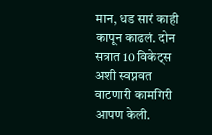मान, धड सारं काही कापून काढलं. दोन सत्रात 10 विकेट्स अशी स्वप्नवत वाटणारी कामगिरी आपण केली.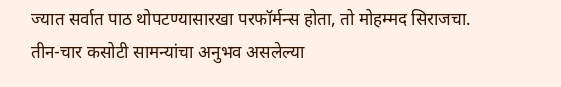ज्यात सर्वात पाठ थोपटण्यासारखा परफॉर्मन्स होता, तो मोहम्मद सिराजचा. तीन-चार कसोटी सामन्यांचा अनुभव असलेल्या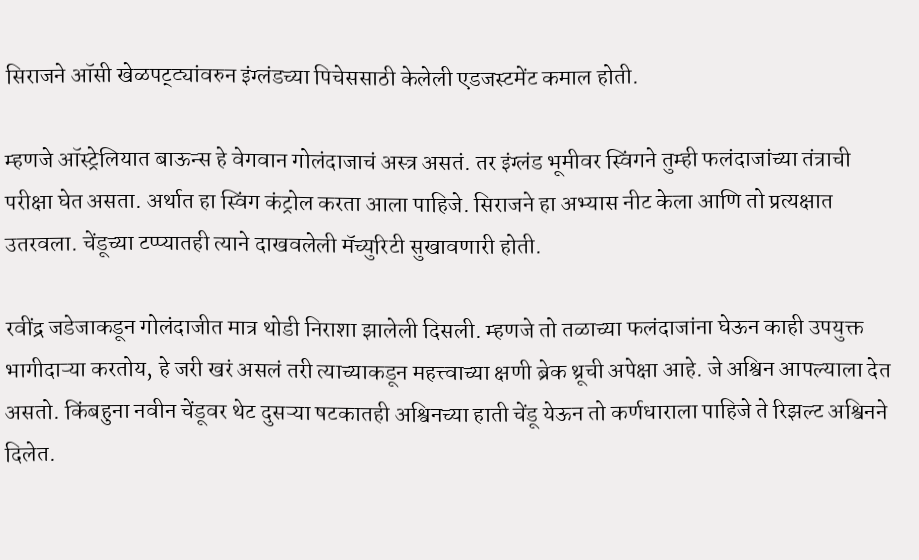सिराजने ऑसी खेळपट्ट्यांवरुन इंग्लंडच्या पिचेससाठी केलेली एडजस्टमेंट कमाल होती.

म्हणजे ऑस्ट्रेलियात बाऊन्स हे वेगवान गोलंदाजाचं अस्त्र असतं. तर इंग्लंड भूमीवर स्विंगने तुम्ही फलंदाजांच्या तंत्राची परीक्षा घेत असता. अर्थात हा स्विंग कंट्रोल करता आला पाहिजे. सिराजने हा अभ्यास नीट केला आणि तो प्रत्यक्षात उतरवला. चेंडूच्या टप्प्यातही त्याने दाखवलेली मॅच्युरिटी सुखावणारी होती.

रवींद्र जडेजाकडून गोलंदाजीत मात्र थोडी निराशा झालेली दिसली. म्हणजे तो तळाच्या फलंदाजांना घेऊन काही उपयुक्त भागीदाऱ्या करतोय, हे जरी खरं असलं तरी त्याच्याकडून महत्त्वाच्या क्षणी ब्रेक थ्रूची अपेक्षा आहे. जे अश्विन आपल्याला देत असतो. किंबहुना नवीन चेंडूवर थेट दुसऱ्या षटकातही अश्विनच्या हाती चेंडू येऊन तो कर्णधाराला पाहिजे ते रिझल्ट अश्विनने दिलेत.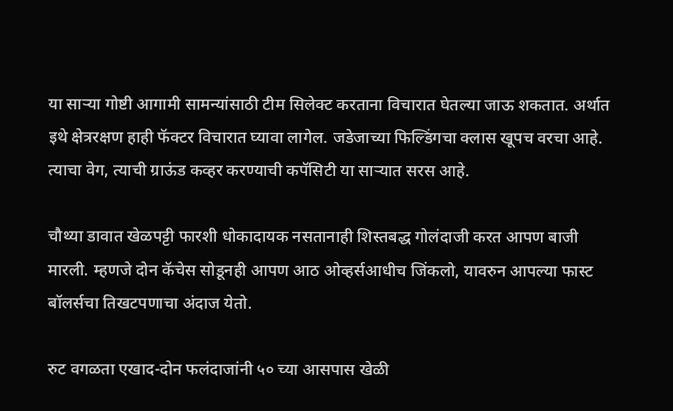या साऱ्या गोष्टी आगामी सामन्यांसाठी टीम सिलेक्ट करताना विचारात घेतल्या जाऊ शकतात. अर्थात इथे क्षेत्ररक्षण हाही फॅक्टर विचारात घ्यावा लागेल. जडेजाच्या फिल्डिंगचा क्लास खूपच वरचा आहे. त्याचा वेग, त्याची ग्राऊंड कव्हर करण्याची कपॅसिटी या साऱ्यात सरस आहे.

चौथ्या डावात खेळपट्टी फारशी धोकादायक नसतानाही शिस्तबद्ध गोलंदाजी करत आपण बाजी मारली. म्हणजे दोन कॅचेस सोडूनही आपण आठ ओव्हर्सआधीच जिंकलो, यावरुन आपल्या फास्ट बॉलर्सचा तिखटपणाचा अंदाज येतो.

रुट वगळता एखाद-दोन फलंदाजांनी ५० च्या आसपास खेळी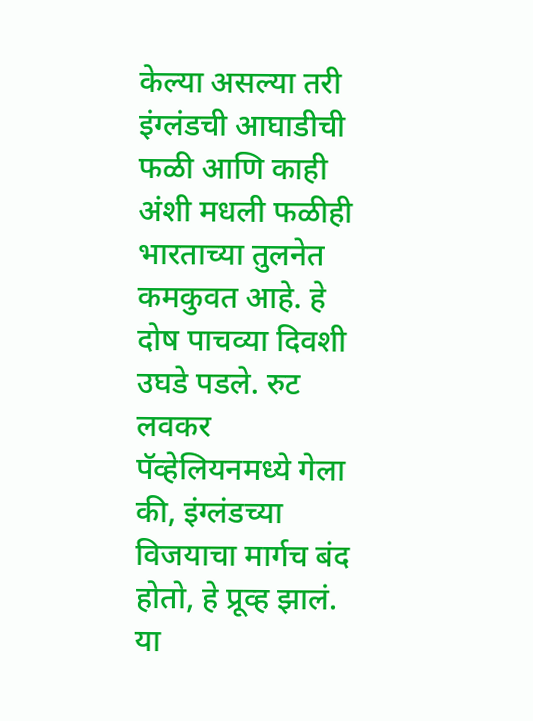केल्या असल्या तरी इंग्लंडची आघाडीची फळी आणि काही अंशी मधली फळीही भारताच्या तुलनेत कमकुवत आहे. हे दोष पाचव्या दिवशी उघडे पडले. रुट लवकर पॅव्हेलियनमध्ये गेला की, इंग्लंडच्या विजयाचा मार्गच बंद होतो, हे प्रूव्ह झालं. या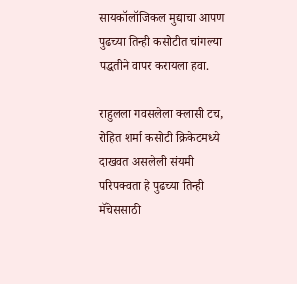सायकॉलॉजिकल मुद्याचा आपण पुढच्या तिन्ही कसोटीत चांगल्या पद्धतीने वापर करायला हवा.

राहुलला गवसलेला क्लासी टच, रोहित शर्मा कसोटी क्रिकेटमध्ये दाखवत असलेली संयमी परिपक्वता हे पुढच्या तिन्ही मॅचेससाठी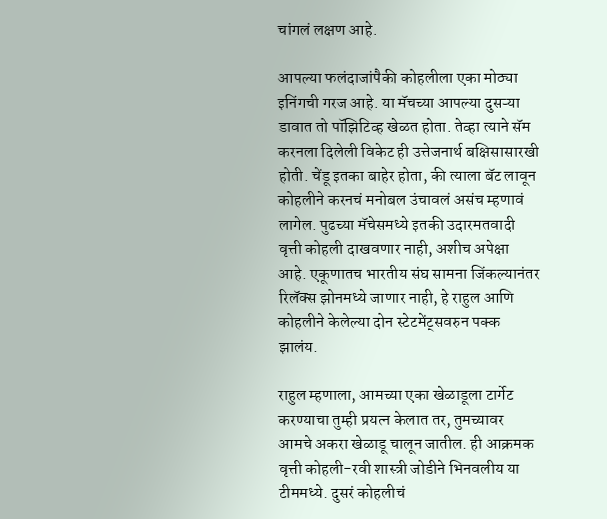चांगलं लक्षण आहे.

आपल्या फलंदाजांपैकी कोहलीला एका मोठ्या इनिंगची गरज आहे. या मॅचच्या आपल्या दुसऱ्या डावात तो पॉझिटिव्ह खेळत होता. तेव्हा त्याने सॅम करनला दिलेली विकेट ही उत्तेजनार्थ बक्षिसासारखी होती. चेंडू इतका बाहेर होता, की त्याला बॅट लावून कोहलीने करनचं मनोबल उंचावलं असंच म्हणावं लागेल. पुढच्या मॅचेसमध्ये इतकी उदारमतवादी वृत्ती कोहली दाखवणार नाही, अशीच अपेक्षा आहे. एकूणातच भारतीय संघ सामना जिंकल्यानंतर रिलॅक्स झोनमध्ये जाणार नाही, हे राहुल आणि कोहलीने केलेल्या दोन स्टेटमेंट्सवरुन पक्क झालंय.

राहुल म्हणाला, आमच्या एका खेळाडूला टार्गेट करण्याचा तुम्ही प्रयत्न केलात तर, तुमच्यावर आमचे अकरा खेळाडू चालून जातील. ही आक्रमक वृत्ती कोहली-रवी शास्त्री जोडीने भिनवलीय या टीममध्ये. दुसरं कोहलीचं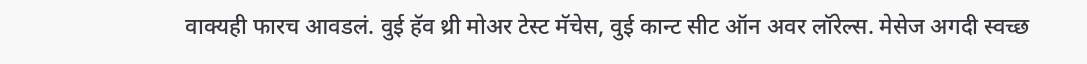वाक्यही फारच आवडलं. वुई हॅव थ्री मोअर टेस्ट मॅचेस, वुई कान्ट सीट ऑन अवर लॉरेल्स. मेसेज अगदी स्वच्छ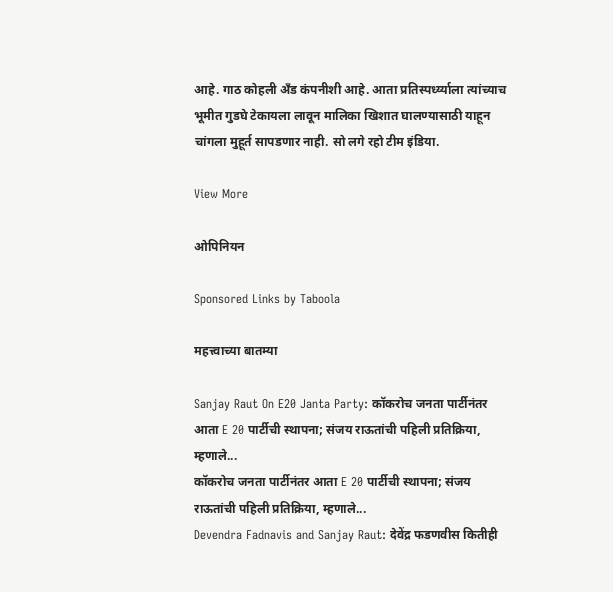आहे. गाठ कोहली अँड कंपनीशी आहे. आता प्रतिस्पर्ध्य्याला त्यांच्याच भूमीत गुडघे टेकायला लावून मालिका खिशात घालण्यासाठी याहून चांगला मुहूर्त सापडणार नाही. सो लगे रहो टीम इंडिया.

View More

ओपिनियन

Sponsored Links by Taboola

महत्त्वाच्या बातम्या

Sanjay Raut On E20 Janta Party: कॉकरोच जनता पार्टीनंतर आता E 20 पार्टीची स्थापना; संजय राऊतांची पहिली प्रतिक्रिया, म्हणाले...
कॉकरोच जनता पार्टीनंतर आता E 20 पार्टीची स्थापना; संजय राऊतांची पहिली प्रतिक्रिया, म्हणाले...
Devendra Fadnavis and Sanjay Raut: देवेंद्र फडणवीस कितीही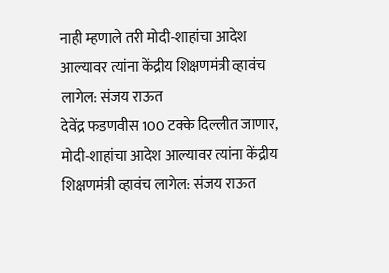नाही म्हणाले तरी मोदी-शाहांचा आदेश आल्यावर त्यांना केंद्रीय शिक्षणमंत्री व्हावंच लागेल: संजय राऊत
देवेंद्र फडणवीस 100 टक्के दिल्लीत जाणार, मोदी-शाहांचा आदेश आल्यावर त्यांना केंद्रीय शिक्षणमंत्री व्हावंच लागेल: संजय राऊत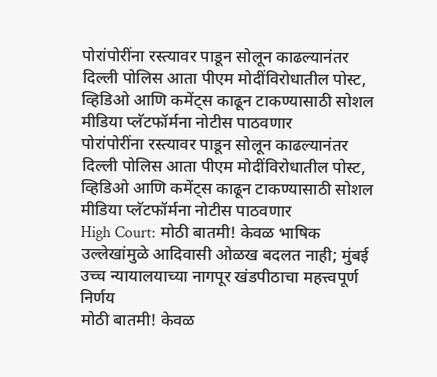पोरांपोरींना रस्त्यावर पाडून सोलून काढल्यानंतर दिल्ली पोलिस आता पीएम मोदींविरोधातील पोस्ट, व्हिडिओ आणि कमेंट्स काढून टाकण्यासाठी सोशल मीडिया प्लॅटफॉर्मना नोटीस पाठवणार
पोरांपोरींना रस्त्यावर पाडून सोलून काढल्यानंतर दिल्ली पोलिस आता पीएम मोदींविरोधातील पोस्ट, व्हिडिओ आणि कमेंट्स काढून टाकण्यासाठी सोशल मीडिया प्लॅटफॉर्मना नोटीस पाठवणार
High Court: मोठी बातमी! केवळ भाषिक उल्लेखांमुळे आदिवासी ओळख बदलत नाही; मुंबई उच्च न्यायालयाच्या नागपूर खंडपीठाचा महत्त्वपूर्ण निर्णय
मोठी बातमी! केवळ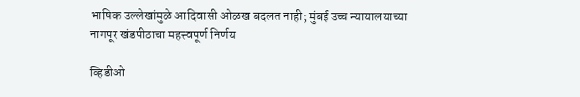भाषिक उल्लेखांमुळे आदिवासी ओळख बदलत नाही; मुंबई उच्च न्यायालयाच्या नागपूर खंडपीठाचा महत्त्वपूर्ण निर्णय

व्हिडीओ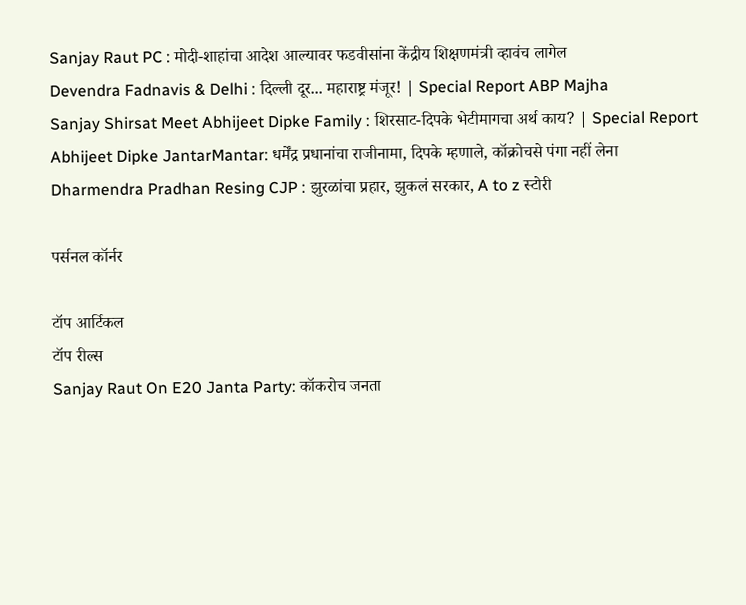Sanjay Raut PC : मोदी-शाहांचा आदेश आल्यावर फडवीसांना केंद्रीय शिक्षणमंत्री व्हावंच लागेल
Devendra Fadnavis & Delhi : दिल्ली दूर... महाराष्ट्र मंजूर! | Special Report ABP Majha
Sanjay Shirsat Meet Abhijeet Dipke Family : शिरसाट-दिपके भेटीमागचा अर्थ काय? | Special Report
Abhijeet Dipke JantarMantar: धर्मेंद्र प्रधानांचा राजीनामा, दिपके म्हणाले, कॉक्रोचसे पंगा नहीं लेना
Dharmendra Pradhan Resing CJP : झुरळांचा प्रहार, झुकलं सरकार, A to z स्टोरी

पर्सनल कॉर्नर

टॉप आर्टिकल
टॉप रील्स
Sanjay Raut On E20 Janta Party: कॉकरोच जनता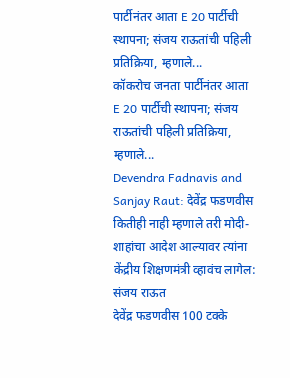पार्टीनंतर आता E 20 पार्टीची स्थापना; संजय राऊतांची पहिली प्रतिक्रिया, म्हणाले...
कॉकरोच जनता पार्टीनंतर आता E 20 पार्टीची स्थापना; संजय राऊतांची पहिली प्रतिक्रिया, म्हणाले...
Devendra Fadnavis and Sanjay Raut: देवेंद्र फडणवीस कितीही नाही म्हणाले तरी मोदी-शाहांचा आदेश आल्यावर त्यांना केंद्रीय शिक्षणमंत्री व्हावंच लागेल: संजय राऊत
देवेंद्र फडणवीस 100 टक्के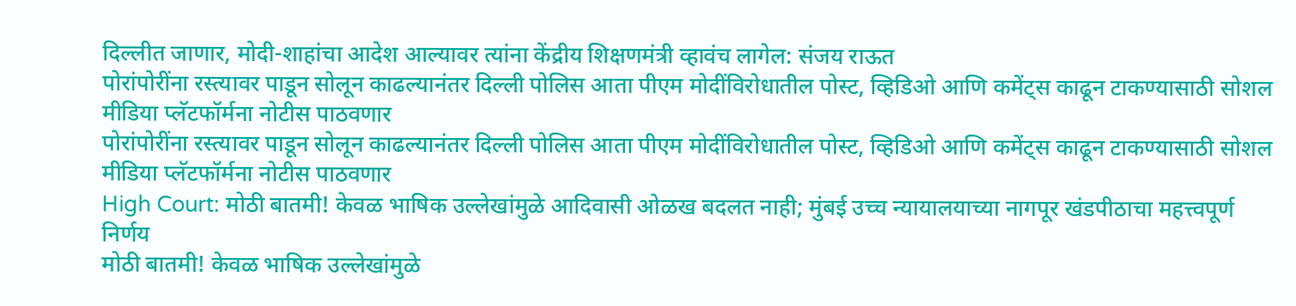दिल्लीत जाणार, मोदी-शाहांचा आदेश आल्यावर त्यांना केंद्रीय शिक्षणमंत्री व्हावंच लागेल: संजय राऊत
पोरांपोरींना रस्त्यावर पाडून सोलून काढल्यानंतर दिल्ली पोलिस आता पीएम मोदींविरोधातील पोस्ट, व्हिडिओ आणि कमेंट्स काढून टाकण्यासाठी सोशल मीडिया प्लॅटफॉर्मना नोटीस पाठवणार
पोरांपोरींना रस्त्यावर पाडून सोलून काढल्यानंतर दिल्ली पोलिस आता पीएम मोदींविरोधातील पोस्ट, व्हिडिओ आणि कमेंट्स काढून टाकण्यासाठी सोशल मीडिया प्लॅटफॉर्मना नोटीस पाठवणार
High Court: मोठी बातमी! केवळ भाषिक उल्लेखांमुळे आदिवासी ओळख बदलत नाही; मुंबई उच्च न्यायालयाच्या नागपूर खंडपीठाचा महत्त्वपूर्ण निर्णय
मोठी बातमी! केवळ भाषिक उल्लेखांमुळे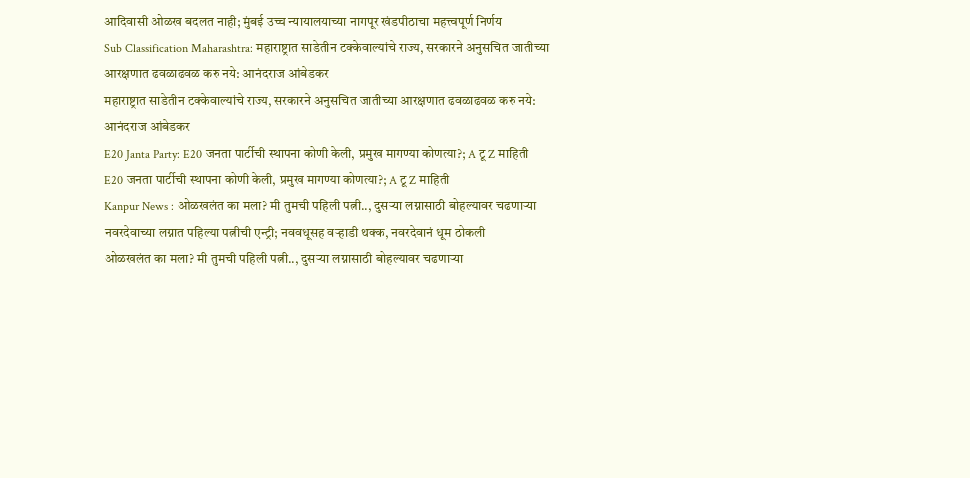आदिवासी ओळख बदलत नाही; मुंबई उच्च न्यायालयाच्या नागपूर खंडपीठाचा महत्त्वपूर्ण निर्णय
Sub Classification Maharashtra: महाराष्ट्रात साडेतीन टक्केवाल्यांचे राज्य, सरकारने अनुसचित जातीच्या आरक्षणात ढवळाढवळ करु नये: आनंदराज आंबेडकर
महाराष्ट्रात साडेतीन टक्केवाल्यांचे राज्य, सरकारने अनुसचित जातीच्या आरक्षणात ढवळाढवळ करु नये: आनंदराज आंबेडकर
E20 Janta Party: E20 जनता पार्टीची स्थापना कोणी केली, प्रमुख मागण्या कोणत्या?; A टू Z माहिती
E20 जनता पार्टीची स्थापना कोणी केली, प्रमुख मागण्या कोणत्या?; A टू Z माहिती
Kanpur News : ओळखलंत का मला? मी तुमची पहिली पत्नी.., दुसऱ्या लग्नासाठी बोहल्यावर चढणाऱ्या नवरदेवाच्या लग्नात पहिल्या पत्नीची एन्ट्री; नववधूसह वऱ्हाडी थक्क, नवरदेवानं धूम ठोकली
ओळखलंत का मला? मी तुमची पहिली पत्नी.., दुसऱ्या लग्नासाठी बोहल्यावर चढणाऱ्या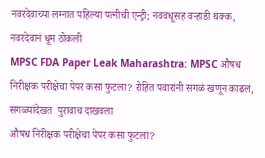नवरदेवाच्या लग्नात पहिल्या पत्नीची एन्ट्री; नववधूसह वऱ्हाडी थक्क, नवरदेवानं धूम ठोकली
MPSC FDA Paper Leak Maharashtra: MPSC औषध निरीक्षक परीक्षेचा पेपर कसा फुटला? रोहित पवारांनी सगळं खणून काढलं, सगळ्यांदेखत  पुरावाच दाखवला
औषध निरीक्षक परीक्षेचा पेपर कसा फुटला?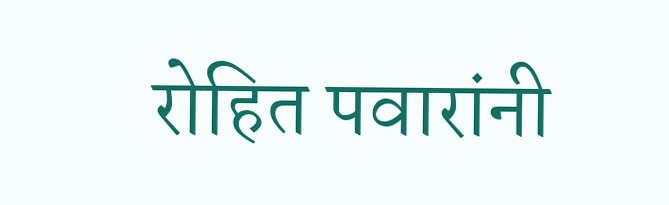रोहित पवारांनी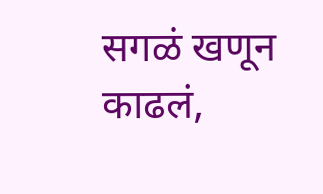सगळं खणून काढलं,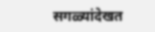सगळ्यांदेखत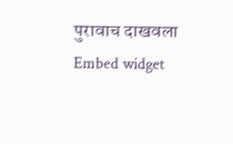पुरावाच दाखवला
Embed widget